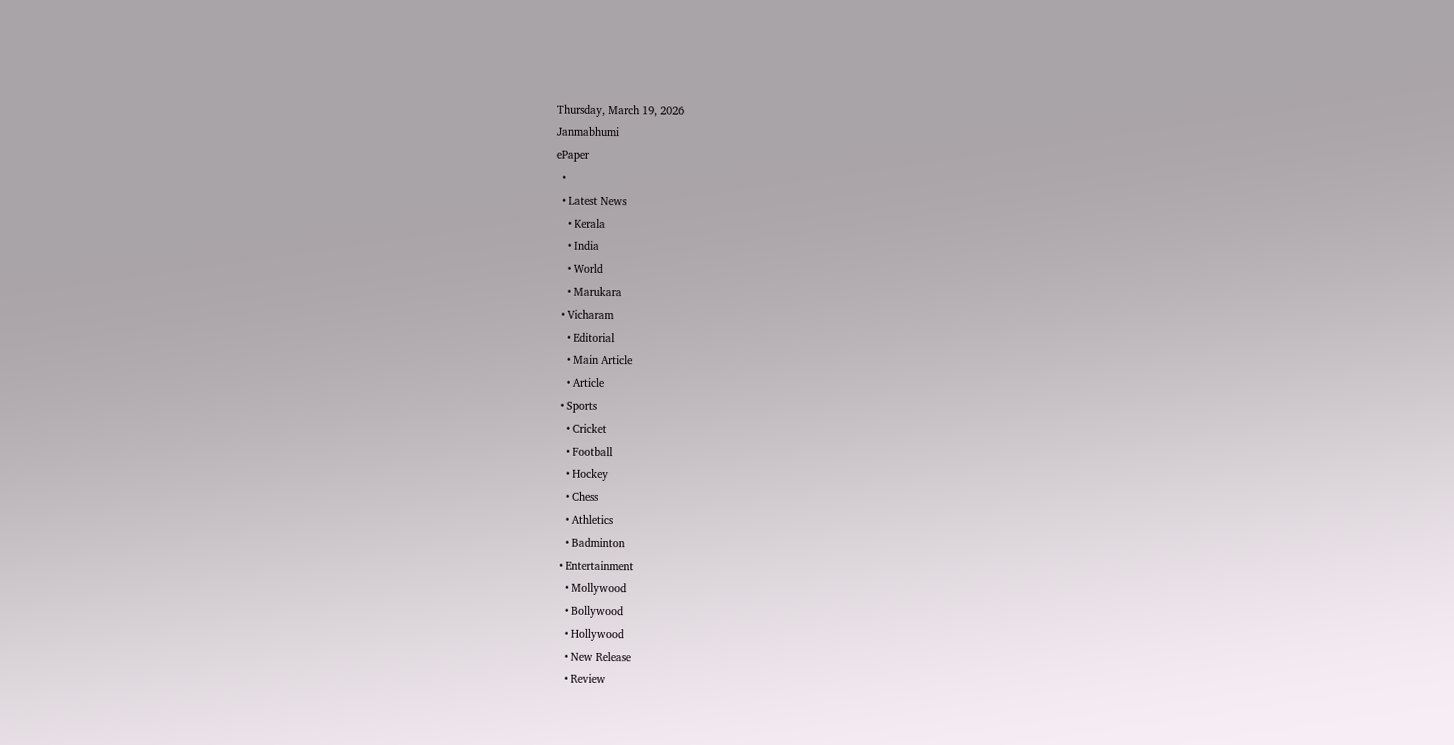Thursday, March 19, 2026
Janmabhumi
ePaper
  •
  • Latest News
    • Kerala
    • India
    • World
    • Marukara
  • Vicharam
    • Editorial
    • Main Article
    • Article
  • Sports
    • Cricket
    • Football
    • Hockey
    • Chess
    • Athletics
    • Badminton
  • Entertainment
    • Mollywood
    • Bollywood
    • Hollywood
    • New Release
    • Review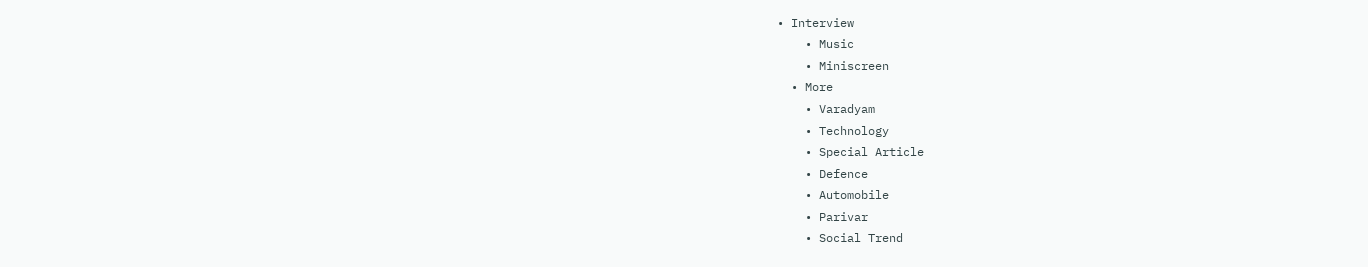• Interview
    • Music
    • Miniscreen
  • More
    • Varadyam
    • Technology
    • Special Article
    • Defence
    • Automobile
    • Parivar
    • Social Trend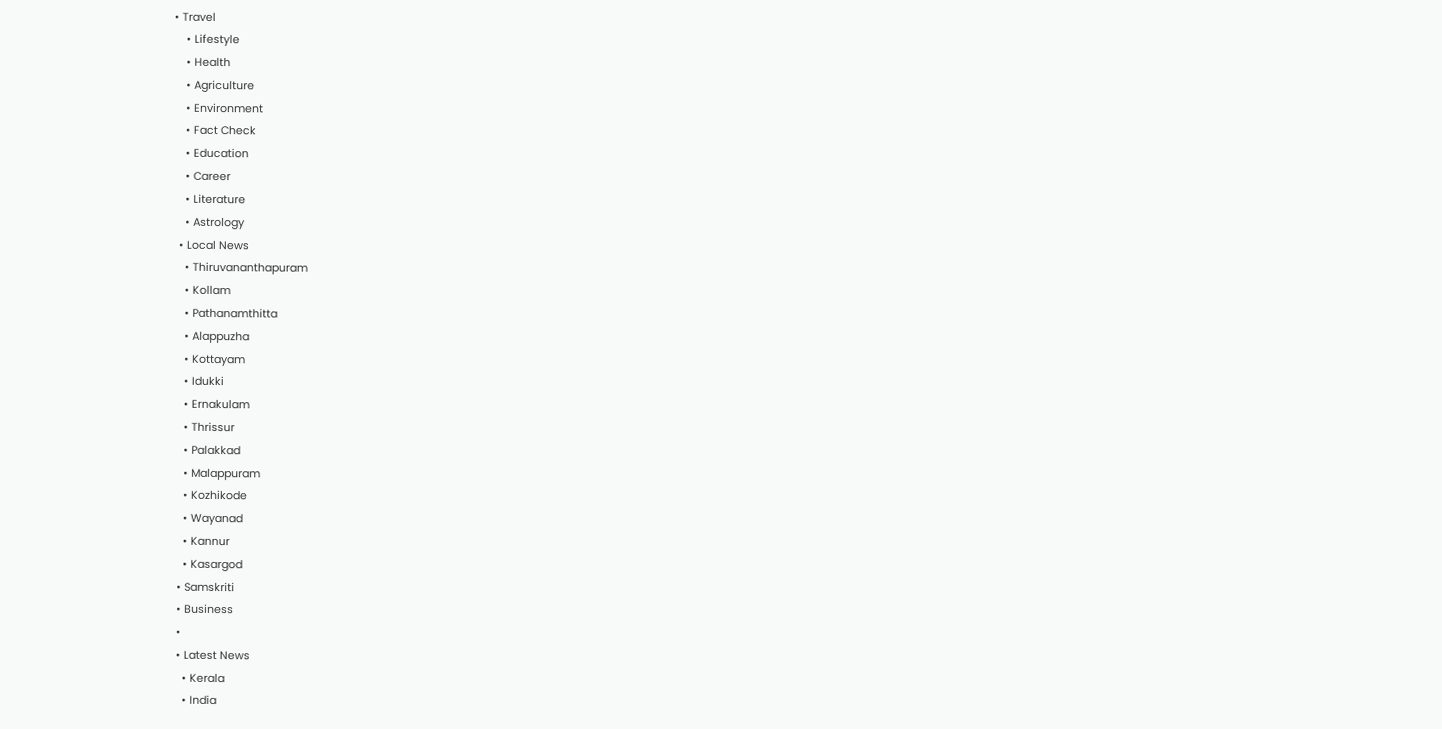• Travel
    • Lifestyle
    • Health
    • Agriculture
    • Environment
    • Fact Check
    • Education
    • Career
    • Literature
    • Astrology
  • Local News
    • Thiruvananthapuram
    • Kollam
    • Pathanamthitta
    • Alappuzha
    • Kottayam
    • Idukki
    • Ernakulam
    • Thrissur
    • Palakkad
    • Malappuram
    • Kozhikode
    • Wayanad
    • Kannur
    • Kasargod
  • Samskriti
  • Business
  •
  • Latest News
    • Kerala
    • India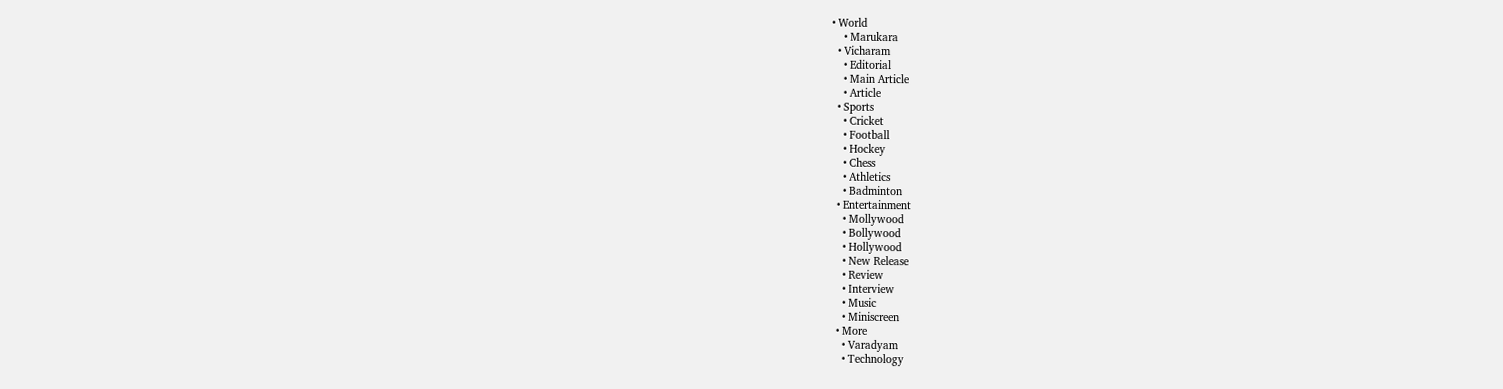• World
    • Marukara
  • Vicharam
    • Editorial
    • Main Article
    • Article
  • Sports
    • Cricket
    • Football
    • Hockey
    • Chess
    • Athletics
    • Badminton
  • Entertainment
    • Mollywood
    • Bollywood
    • Hollywood
    • New Release
    • Review
    • Interview
    • Music
    • Miniscreen
  • More
    • Varadyam
    • Technology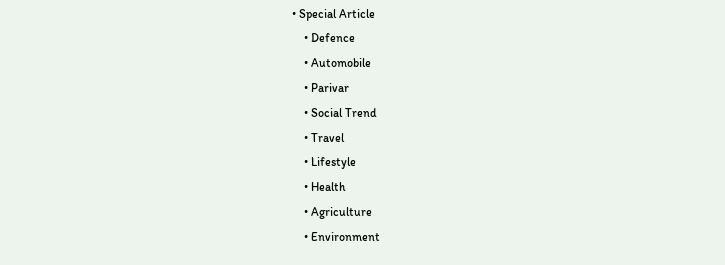• Special Article
    • Defence
    • Automobile
    • Parivar
    • Social Trend
    • Travel
    • Lifestyle
    • Health
    • Agriculture
    • Environment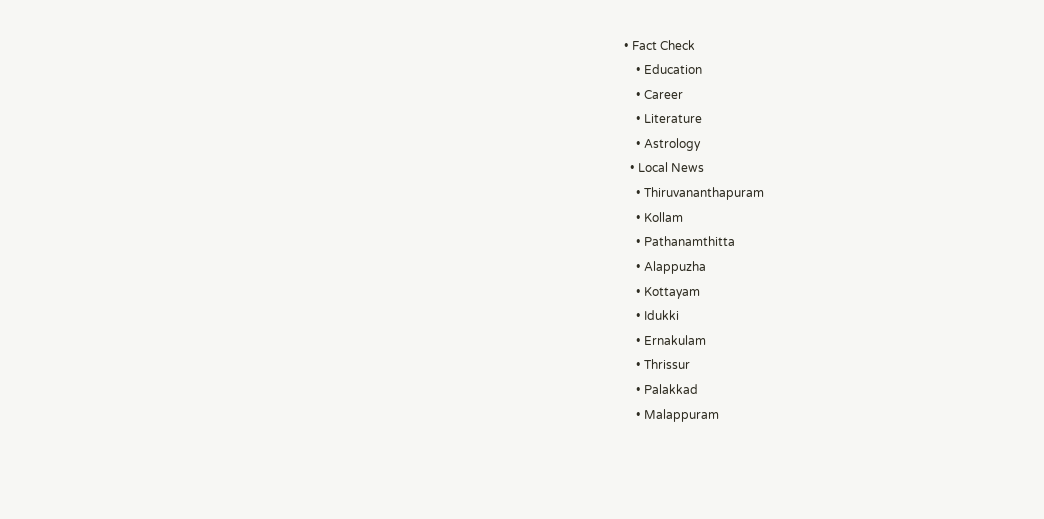• Fact Check
    • Education
    • Career
    • Literature
    • Astrology
  • Local News
    • Thiruvananthapuram
    • Kollam
    • Pathanamthitta
    • Alappuzha
    • Kottayam
    • Idukki
    • Ernakulam
    • Thrissur
    • Palakkad
    • Malappuram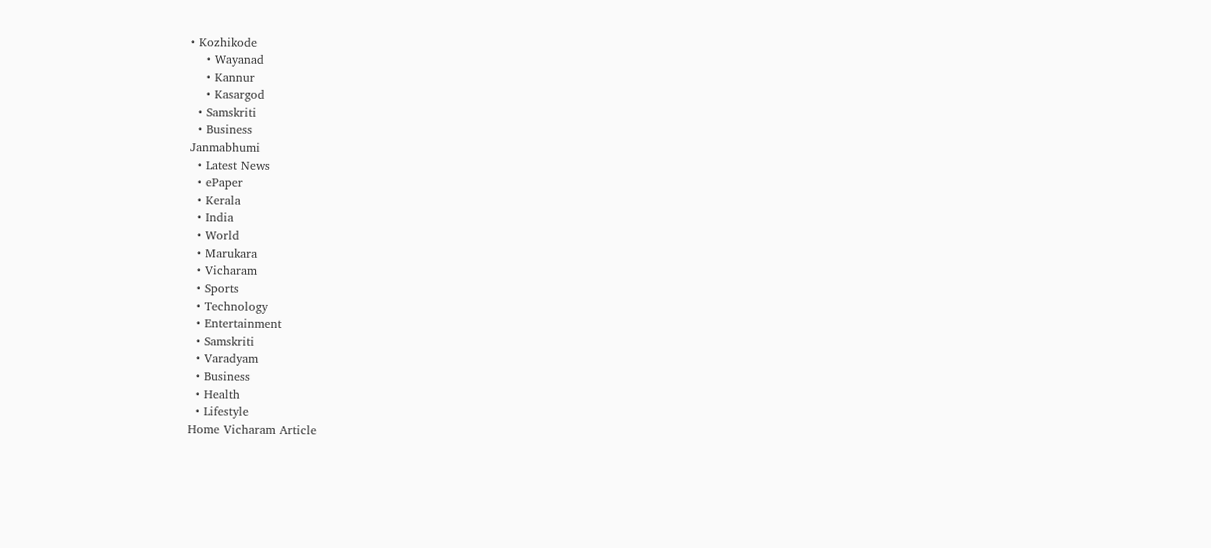• Kozhikode
    • Wayanad
    • Kannur
    • Kasargod
  • Samskriti
  • Business
Janmabhumi
  • Latest News
  • ePaper
  • Kerala
  • India
  • World
  • Marukara
  • Vicharam
  • Sports
  • Technology
  • Entertainment
  • Samskriti
  • Varadyam
  • Business
  • Health
  • Lifestyle
Home Vicharam Article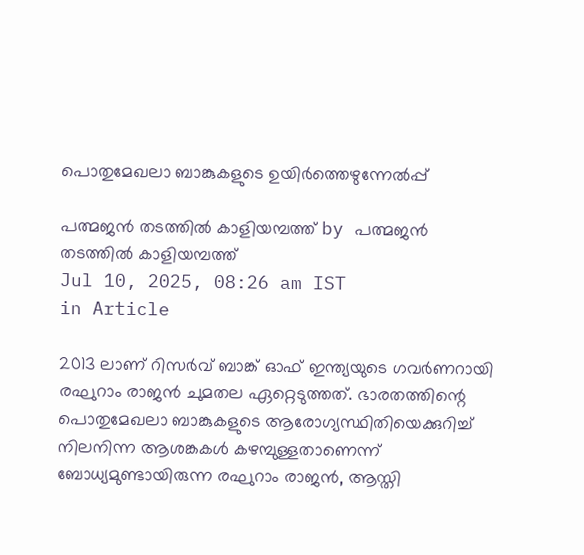പൊതുമേഖലാ ബാങ്കുകളുടെ ഉയിര്‍ത്തെഴുന്നേല്‍പ്പ്

പത്മജന്‍ തടത്തില്‍ കാളിയമ്പത്ത് by പത്മജന്‍ തടത്തില്‍ കാളിയമ്പത്ത്
Jul 10, 2025, 08:26 am IST
in Article

2013 ലാണ് റിസര്‍വ് ബാങ്ക് ഓഫ് ഇന്ത്യയുടെ ഗവര്‍ണറായി രഘുറാം രാജന്‍ ചുമതല ഏറ്റെടുത്തത്. ഭാരതത്തിന്റെ പൊതുമേഖലാ ബാങ്കുകളുടെ ആരോഗ്യസ്ഥിതിയെക്കുറിച്ച് നിലനിന്ന ആശങ്കകള്‍ കഴമ്പുള്ളതാണെന്ന് ബോധ്യമുണ്ടായിരുന്ന രഘുറാം രാജന്‍, ആസ്തി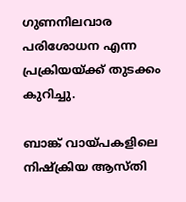ഗുണനിലവാര പരിശോധന എന്ന പ്രക്രിയയ്‌ക്ക് തുടക്കം കുറിച്ചു.

ബാങ്ക് വായ്‌പകളിലെ നിഷ്‌ക്രിയ ആസ്തി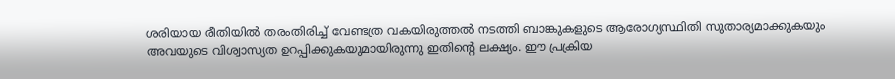ശരിയായ രീതിയില്‍ തരംതിരിച്ച് വേണ്ടത്ര വകയിരുത്തല്‍ നടത്തി ബാങ്കുകളുടെ ആരോഗ്യസ്ഥിതി സുതാര്യമാക്കുകയും അവയുടെ വിശ്വാസ്യത ഉറപ്പിക്കുകയുമായിരുന്നു ഇതിന്റെ ലക്ഷ്യം. ഈ പ്രക്രിയ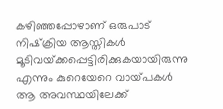കഴിഞ്ഞപ്പോഴാണ് ഒരുപാട് നിഷ്‌ക്രിയ ആസ്തികള്‍ മൂടിവയ്‌ക്കപ്പെട്ടിരിക്കുകയായിരുന്നു എന്നും കുറെയേറെ വായ്‌പകള്‍ ആ അവസ്ഥയിലേക്ക്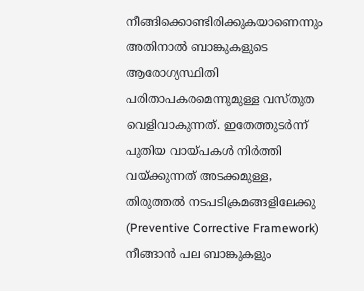നീങ്ങിക്കൊണ്ടിരിക്കുകയാണെന്നും അതിനാല്‍ ബാങ്കുകളുടെ ആരോഗ്യസ്ഥിതി പരിതാപകരമെന്നുമുള്ള വസ്തുത വെളിവാകുന്നത്. ഇതേത്തുടര്‍ന്ന് പുതിയ വായ്‌പകള്‍ നിര്‍ത്തി വയ്‌ക്കുന്നത് അടക്കമുള്ള, തിരുത്തല്‍ നടപടിക്രമങ്ങളിലേക്കു (Preventive Corrective Framework) നീങ്ങാന്‍ പല ബാങ്കുകളും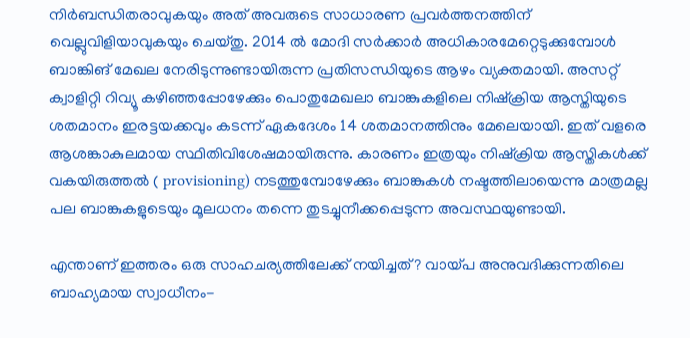നിര്‍ബന്ധിതരാവുകയും അത് അവരുടെ സാധാരണ പ്രവര്‍ത്തനത്തിന് വെല്ലുവിളിയാവുകയും ചെയ്തു. 2014 ല്‍ മോദി സര്‍ക്കാര്‍ അധികാരമേറ്റെടുക്കുമ്പോള്‍ ബാങ്കിങ് മേഖല നേരിടുന്നുണ്ടായിരുന്ന പ്രതിസന്ധിയുടെ ആഴം വ്യക്തമായി. അസറ്റ് ക്വാളിറ്റി റിവ്യൂ കഴിഞ്ഞപ്പോഴേക്കും പൊതുമേഖലാ ബാങ്കുകളിലെ നിഷ്‌ക്രിയ ആസ്തിയുടെ ശതമാനം ഇരട്ടയക്കവും കടന്ന് ഏകദേശം 14 ശതമാനത്തിനും മേലെയായി. ഇത് വളരെ ആശങ്കാകുലമായ സ്ഥിതിവിശേഷമായിരുന്നു. കാരണം ഇത്രയും നിഷ്‌ക്രിയ ആസ്തികള്‍ക്ക് വകയിരുത്തല്‍ ( provisioning) നടത്തുമ്പോഴേക്കും ബാങ്കുകള്‍ നഷ്ടത്തിലായെന്നു മാത്രമല്ല പല ബാങ്കുകളുടെയും മൂലധനം തന്നെ തുടച്ചുനീക്കപ്പെടുന്ന അവസ്ഥയുണ്ടായി.

എന്താണ് ഇത്തരം ഒരു സാഹചര്യത്തിലേക്ക് നയിച്ചത്? വായ്‌പ അനുവദിക്കുന്നതിലെ ബാഹ്യമായ സ്വാധീനം-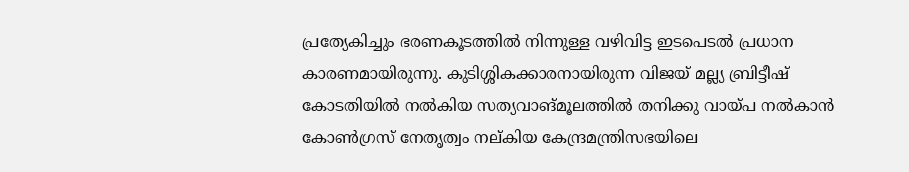പ്രത്യേകിച്ചും ഭരണകൂടത്തില്‍ നിന്നുള്ള വഴിവിട്ട ഇടപെടല്‍ പ്രധാന കാരണമായിരുന്നു. കുടിശ്ശികക്കാരനായിരുന്ന വിജയ് മല്ല്യ ബ്രിട്ടീഷ് കോടതിയില്‍ നല്‍കിയ സത്യവാങ്മൂലത്തില്‍ തനിക്കു വായ്‌പ നല്‍കാന്‍ കോണ്‍ഗ്രസ് നേതൃത്വം നല്കിയ കേന്ദ്രമന്ത്രിസഭയിലെ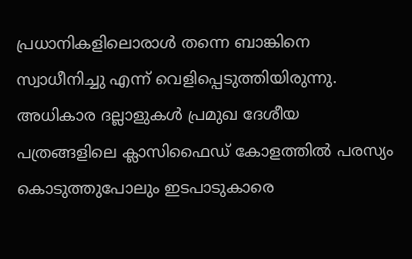പ്രധാനികളിലൊരാള്‍ തന്നെ ബാങ്കിനെ സ്വാധീനിച്ചു എന്ന് വെളിപ്പെടുത്തിയിരുന്നു. അധികാര ദല്ലാളുകള്‍ പ്രമുഖ ദേശീയ പത്രങ്ങളിലെ ക്ലാസിഫൈഡ് കോളത്തില്‍ പരസ്യം കൊടുത്തുപോലും ഇടപാടുകാരെ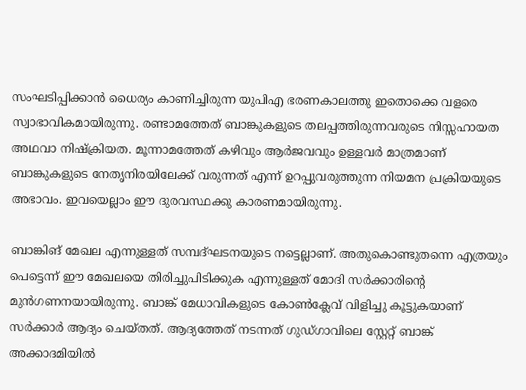സംഘടിപ്പിക്കാന്‍ ധൈര്യം കാണിച്ചിരുന്ന യുപിഎ ഭരണകാലത്തു ഇതൊക്കെ വളരെ സ്വാഭാവികമായിരുന്നു. രണ്ടാമത്തേത് ബാങ്കുകളുടെ തലപ്പത്തിരുന്നവരുടെ നിസ്സഹായത അഥവാ നിഷ്‌ക്രിയത. മൂന്നാമത്തേത് കഴിവും ആര്‍ജവവും ഉള്ളവര്‍ മാത്രമാണ് ബാങ്കുകളുടെ നേതൃനിരയിലേക്ക് വരുന്നത് എന്ന് ഉറപ്പുവരുത്തുന്ന നിയമന പ്രക്രിയയുടെ അഭാവം. ഇവയെല്ലാം ഈ ദുരവസ്ഥക്കു കാരണമായിരുന്നു.

ബാങ്കിങ് മേഖല എന്നുള്ളത് സമ്പദ്ഘടനയുടെ നട്ടെല്ലാണ്. അതുകൊണ്ടുതന്നെ എത്രയും പെട്ടെന്ന് ഈ മേഖലയെ തിരിച്ചുപിടിക്കുക എന്നുള്ളത് മോദി സര്‍ക്കാരിന്റെ മുന്‍ഗണനയായിരുന്നു. ബാങ്ക് മേധാവികളുടെ കോണ്‍ക്ലേവ് വിളിച്ചു കൂട്ടുകയാണ് സര്‍ക്കാര്‍ ആദ്യം ചെയ്തത്. ആദ്യത്തേത് നടന്നത് ഗുഡ്ഗാവിലെ സ്റ്റേറ്റ് ബാങ്ക് അക്കാദമിയില്‍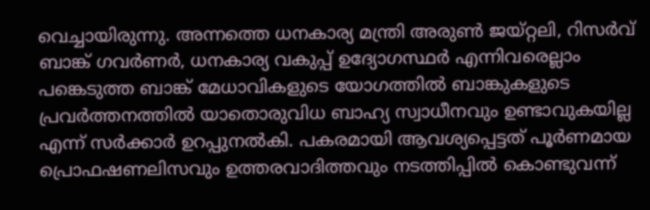വെച്ചായിരുന്നു. അന്നത്തെ ധനകാര്യ മന്ത്രി അരുണ്‍ ജയ്റ്റലി, റിസര്‍വ് ബാങ്ക് ഗവര്‍ണര്‍, ധനകാര്യ വകുപ്പ് ഉദ്യോഗസ്ഥര്‍ എന്നിവരെല്ലാം പങ്കെടുത്ത ബാങ്ക് മേധാവികളുടെ യോഗത്തില്‍ ബാങ്കുകളുടെ പ്രവര്‍ത്തനത്തില്‍ യാതൊരുവിധ ബാഹ്യ സ്വാധീനവും ഉണ്ടാവുകയില്ല എന്ന് സര്‍ക്കാര്‍ ഉറപ്പുനല്‍കി. പകരമായി ആവശ്യപ്പെട്ടത് പൂര്‍ണമായ പ്രൊഫഷണലിസവും ഉത്തരവാദിത്തവും നടത്തിപ്പില്‍ കൊണ്ടുവന്ന്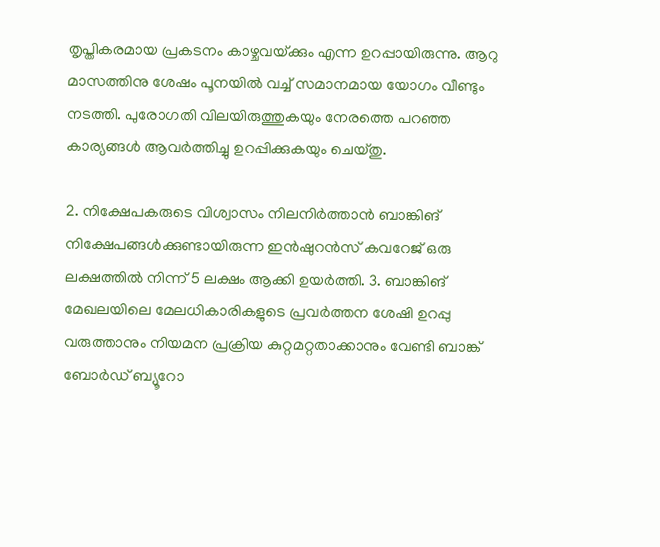തൃപ്തികരമായ പ്രകടനം കാഴ്ചവയ്‌ക്കും എന്ന ഉറപ്പായിരുന്നു. ആറു മാസത്തിനു ശേഷം പൂനയില്‍ വച്ച് സമാനമായ യോഗം വീണ്ടും നടത്തി. പുരോഗതി വിലയിരുത്തുകയും നേരത്തെ പറഞ്ഞ കാര്യങ്ങള്‍ ആവര്‍ത്തിച്ചു ഉറപ്പിക്കുകയും ചെയ്തു.

2. നിക്ഷേപകരുടെ വിശ്വാസം നിലനിര്‍ത്താന്‍ ബാങ്കിങ് നിക്ഷേപങ്ങള്‍ക്കുണ്ടായിരുന്ന ഇന്‍ഷുറന്‍സ് കവറേജ് ഒരു ലക്ഷത്തില്‍ നിന്ന് 5 ലക്ഷം ആക്കി ഉയര്‍ത്തി. 3. ബാങ്കിങ് മേഖലയിലെ മേലധികാരികളുടെ പ്രവര്‍ത്തന ശേഷി ഉറപ്പു വരുത്താനും നിയമന പ്രക്രിയ കുറ്റമറ്റതാക്കാനും വേണ്ടി ബാങ്ക് ബോര്‍ഡ് ബ്യൂറോ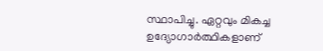സ്ഥാപിച്ചു. ഏറ്റവും മികച്ച ഉദ്യോഗാര്‍ത്ഥികളാണ്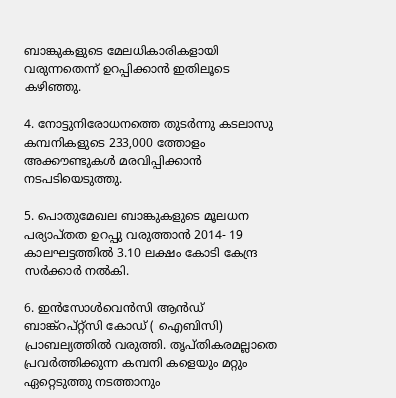ബാങ്കുകളുടെ മേലധികാരികളായി വരുന്നതെന്ന് ഉറപ്പിക്കാന്‍ ഇതിലൂടെ കഴിഞ്ഞു.

4. നോട്ടുനിരോധനത്തെ തുടര്‍ന്നു കടലാസു കമ്പനികളുടെ 233,000 ത്തോളം അക്കൗണ്ടുകള്‍ മരവിപ്പിക്കാന്‍ നടപടിയെടുത്തു.

5. പൊതുമേഖല ബാങ്കുകളുടെ മൂലധന പര്യാപ്തത ഉറപ്പു വരുത്താന്‍ 2014- 19 കാലഘട്ടത്തില്‍ 3.10 ലക്ഷം കോടി കേന്ദ്ര സര്‍ക്കാര്‍ നല്‍കി.

6. ഇന്‍സോള്‍വെന്‍സി ആന്‍ഡ് ബാങ്ക്‌റപ്റ്റ്‌സി കോഡ് ( ഐബിസി) പ്രാബല്യത്തില്‍ വരുത്തി. തൃപ്തികരമല്ലാതെ പ്രവര്‍ത്തിക്കുന്ന കമ്പനി കളെയും മറ്റും ഏറ്റെടുത്തു നടത്താനും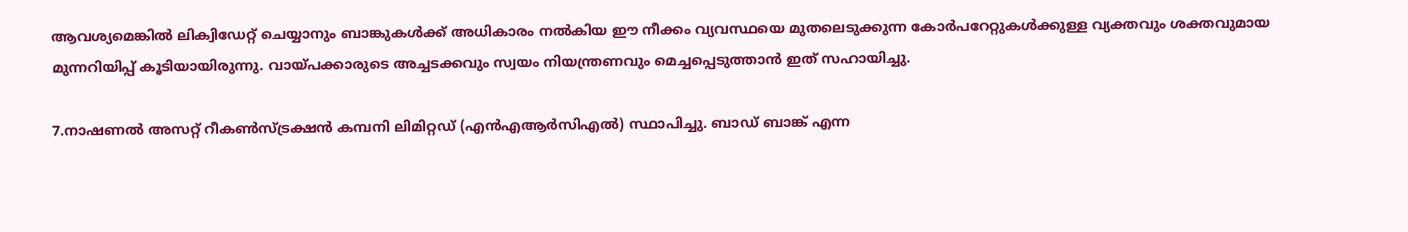ആവശ്യമെങ്കില്‍ ലിക്വിഡേറ്റ് ചെയ്യാനും ബാങ്കുകള്‍ക്ക് അധികാരം നല്‍കിയ ഈ നീക്കം വ്യവസ്ഥയെ മുതലെടുക്കുന്ന കോര്‍പറേറ്റുകള്‍ക്കുള്ള വ്യക്തവും ശക്തവുമായ മുന്നറിയിപ്പ് കൂടിയായിരുന്നു. വായ്‌പക്കാരുടെ അച്ചടക്കവും സ്വയം നിയന്ത്രണവും മെച്ചപ്പെടുത്താന്‍ ഇത് സഹായിച്ചു.

7.നാഷണല്‍ അസറ്റ് റീകണ്‍സ്ട്രക്ഷന്‍ കമ്പനി ലിമിറ്റഡ് (എന്‍എആര്‍സിഎല്‍) സ്ഥാപിച്ചു. ബാഡ് ബാങ്ക് എന്ന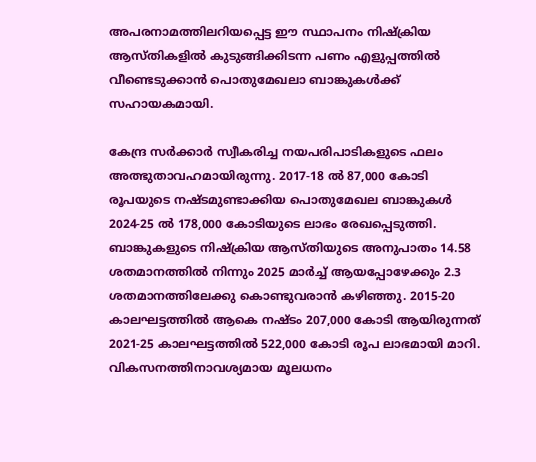അപരനാമത്തിലറിയപ്പെട്ട ഈ സ്ഥാപനം നിഷ്‌ക്രിയ ആസ്തികളില്‍ കുടുങ്ങിക്കിടന്ന പണം എളുപ്പത്തില്‍ വീണ്ടെടുക്കാന്‍ പൊതുമേഖലാ ബാങ്കുകള്‍ക്ക് സഹായകമായി.

കേന്ദ്ര സര്‍ക്കാര്‍ സ്വീകരിച്ച നയപരിപാടികളുടെ ഫലം അത്ഭുതാവഹമായിരുന്നു. 2017-18 ല്‍ 87,000 കോടി രൂപയുടെ നഷ്ടമുണ്ടാക്കിയ പൊതുമേഖല ബാങ്കുകള്‍ 2024-25 ല്‍ 178,000 കോടിയുടെ ലാഭം രേഖപ്പെടുത്തി. ബാങ്കുകളുടെ നിഷ്‌ക്രിയ ആസ്തിയുടെ അനുപാതം 14.58 ശതമാനത്തില്‍ നിന്നും 2025 മാര്‍ച്ച് ആയപ്പോഴേക്കും 2.3 ശതമാനത്തിലേക്കു കൊണ്ടുവരാന്‍ കഴിഞ്ഞു. 2015-20 കാലഘട്ടത്തില്‍ ആകെ നഷ്ടം 207,000 കോടി ആയിരുന്നത് 2021-25 കാലഘട്ടത്തില്‍ 522,000 കോടി രൂപ ലാഭമായി മാറി. വികസനത്തിനാവശ്യമായ മൂലധനം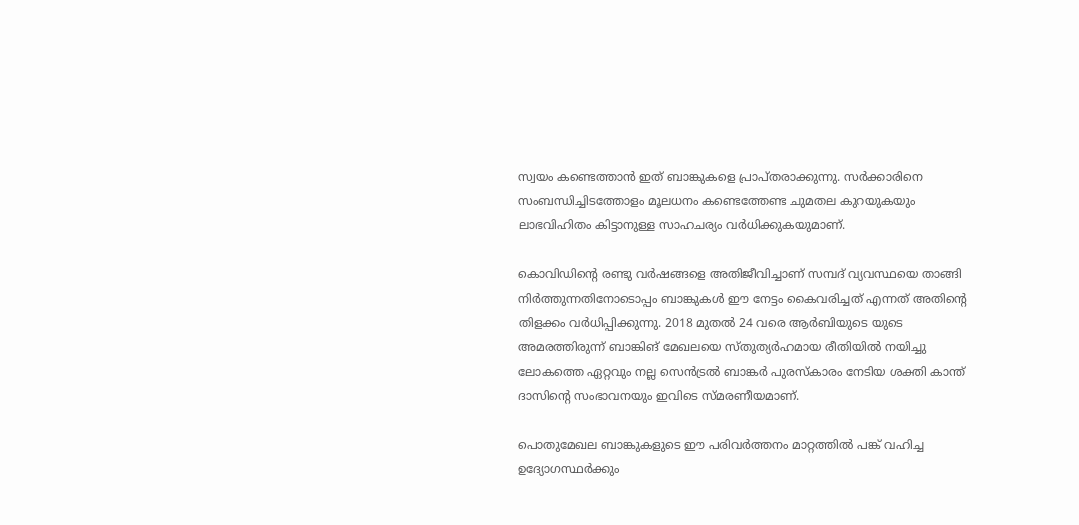സ്വയം കണ്ടെത്താന്‍ ഇത് ബാങ്കുകളെ പ്രാപ്തരാക്കുന്നു. സര്‍ക്കാരിനെ സംബന്ധിച്ചിടത്തോളം മൂലധനം കണ്ടെത്തേണ്ട ചുമതല കുറയുകയും ലാഭവിഹിതം കിട്ടാനുള്ള സാഹചര്യം വര്‍ധിക്കുകയുമാണ്.

കൊവിഡിന്റെ രണ്ടു വര്‍ഷങ്ങളെ അതിജീവിച്ചാണ് സമ്പദ് വ്യവസ്ഥയെ താങ്ങി നിര്‍ത്തുന്നതിനോടൊപ്പം ബാങ്കുകള്‍ ഈ നേട്ടം കൈവരിച്ചത് എന്നത് അതിന്റെ തിളക്കം വര്‍ധിപ്പിക്കുന്നു. 2018 മുതല്‍ 24 വരെ ആര്‍ബിയുടെ യുടെ അമരത്തിരുന്ന് ബാങ്കിങ് മേഖലയെ സ്തുത്യര്‍ഹമായ രീതിയില്‍ നയിച്ചു ലോകത്തെ ഏറ്റവും നല്ല സെന്‍ട്രല്‍ ബാങ്കര്‍ പുരസ്‌കാരം നേടിയ ശക്തി കാന്ത് ദാസിന്റെ സംഭാവനയും ഇവിടെ സ്മരണീയമാണ്.

പൊതുമേഖല ബാങ്കുകളുടെ ഈ പരിവര്‍ത്തനം മാറ്റത്തില്‍ പങ്ക് വഹിച്ച ഉദ്യോഗസ്ഥര്‍ക്കും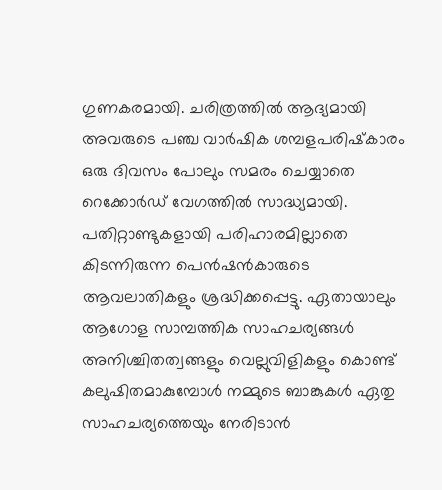ഗുണകരമായി. ചരിത്രത്തില്‍ ആദ്യമായി അവരുടെ പഞ്ച വാര്‍ഷിക ശമ്പളപരിഷ്‌കാരം ഒരു ദിവസം പോലും സമരം ചെയ്യാതെ റെക്കോര്‍ഡ് വേഗത്തില്‍ സാദ്ധ്യമായി. പതിറ്റാണ്ടുകളായി പരിഹാരമില്ലാതെ കിടന്നിരുന്ന പെന്‍ഷന്‍കാരുടെ ആവലാതികളും ശ്രദ്ധിക്കപ്പെട്ടു. ഏതായാലും ആഗോള സാമ്പത്തിക സാഹചര്യങ്ങള്‍ അനിശ്ചിതത്വങ്ങളും വെല്ലുവിളികളും കൊണ്ട് കലുഷിതമാകുമ്പോള്‍ നമ്മുടെ ബാങ്കുകള്‍ ഏതു സാഹചര്യത്തെയും നേരിടാന്‍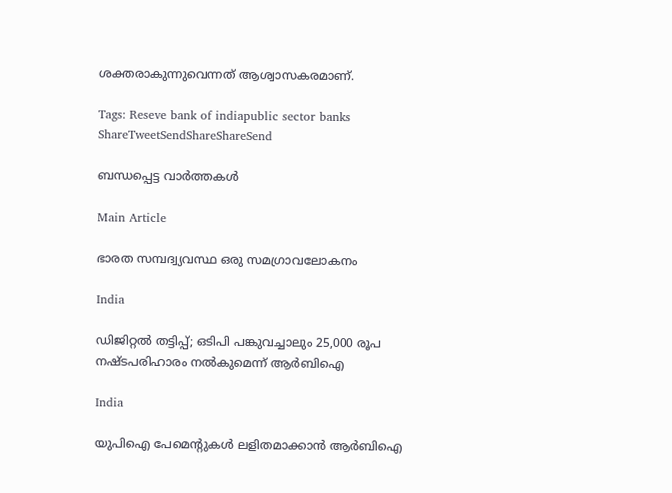ശക്തരാകുന്നുവെന്നത് ആശ്വാസകരമാണ്.

Tags: Reseve bank of indiapublic sector banks
ShareTweetSendShareShareSend

ബന്ധപ്പെട്ട വാര്‍ത്തകള്‍

Main Article

ഭാരത സമ്പദ്വ്യവസ്ഥ ഒരു സമഗ്രാവലോകനം

India

ഡിജിറ്റല്‍ തട്ടിപ്പ്; ഒടിപി പങ്കുവച്ചാലും 25,000 രൂപ നഷ്ടപരിഹാരം നല്‍കുമെന്ന് ആര്‍ബിഐ

India

യുപിഐ പേമെന്റുകള്‍ ലളിതമാക്കാന്‍ ആര്‍ബിഐ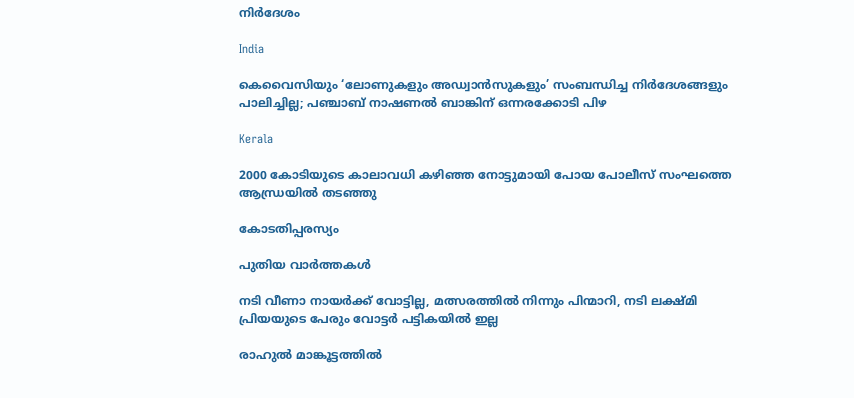നിര്‍ദേശം

India

കെവൈസിയും ‘ലോണുകളും അഡ്വാന്‍സുകളും’ സംബന്ധിച്ച നിര്‍ദേശങ്ങളും പാലിച്ചില്ല; പഞ്ചാബ് നാഷണല്‍ ബാങ്കിന് ഒന്നരക്കോടി പിഴ

Kerala

2000 കോടിയുടെ കാലാവധി കഴിഞ്ഞ നോട്ടുമായി പോയ പോലീസ് സംഘത്തെ ആന്ധ്രയില്‍ തടഞ്ഞു

കോടതിപ്പരസ്യം

പുതിയ വാര്‍ത്തകള്‍

നടി വീണാ നായര്‍ക്ക് വോട്ടില്ല, മത്സരത്തില്‍ നിന്നും പിന്മാറി, നടി ലക്ഷ്മി പ്രിയയുടെ പേരും വോട്ടര്‍ പട്ടികയില്‍ ഇല്ല

രാഹുല്‍ മാങ്കൂട്ടത്തില്‍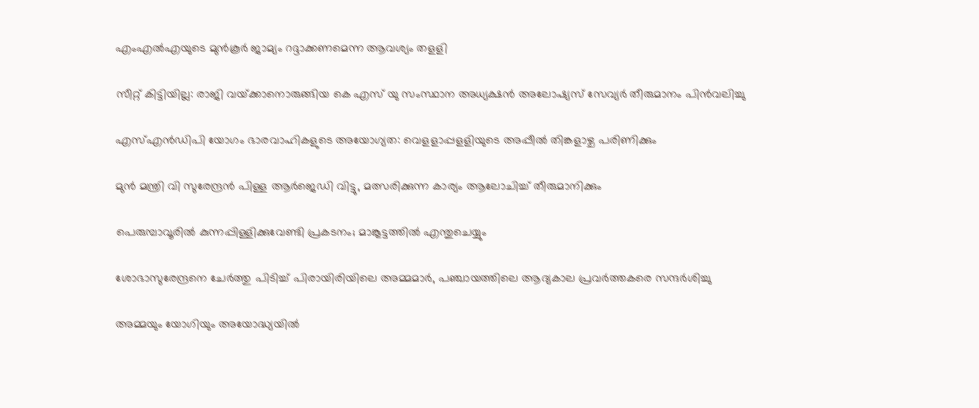എംഎല്‍എയുടെ മുന്‍കൂര്‍ ജാമ്യം റദ്ദാക്കണമെന്ന ആവശ്യം തളളി

സീറ്റ് കിട്ടിയില്ല: രാജി വയ്‌ക്കാനൊരുങ്ങിയ കെ എസ് യു സംസ്ഥാന അധ്യക്ഷന്‍ അലോഷ്യസ് സേവ്യര്‍ തീരുമാനം പിന്‍വലിച്ചു

എസ്എന്‍ഡിപി യോഗം ഭാരവാഹികളുടെ അയോഗ്യത: വെളളാപ്പളളിയുടെ അപ്പീല്‍ തിങ്കളാഴ്ച പരിണിക്കും

മുന്‍ മന്ത്രി വി സുരേന്ദ്രന്‍ പിള്ള ആര്‍ജെഡി വിട്ടു, മത്സരിക്കുന്ന കാര്യം ആലോചിച്ച് തീരുമാനിക്കും

പെരുമ്പാവൂരിൽ കുന്നപ്പിള്ളിക്കുവേണ്ടി പ്രകടനം; മാങ്കൂട്ടത്തിൽ എന്തുചെയ്യും

ശോഭാസുരേന്ദ്രനെ ചേര്‍ത്തു പിടിച്ച് പിരായിരിയിലെ അമ്മമാര്‍, പഞ്ചായത്തിലെ ആദ്യകാല പ്രവര്‍ത്തകരെ സന്ദര്‍ശിച്ചു

അമ്മയും യോഗിയും അയോദ്ധ്യയിൽ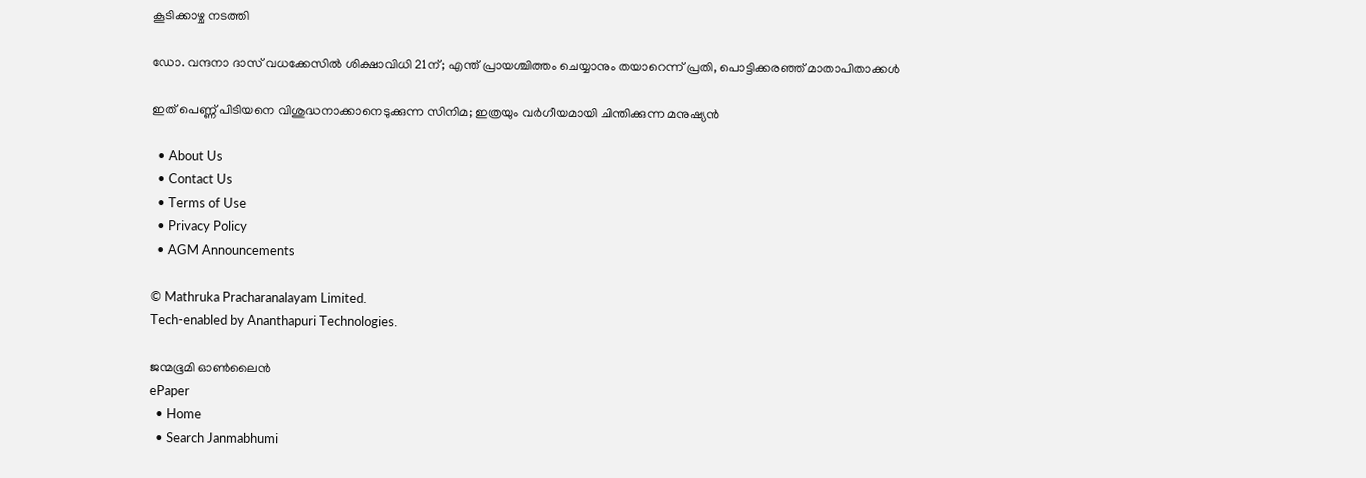കൂടിക്കാഴ്ച നടത്തി

ഡോ. വന്ദനാ ദാസ് വധക്കേസിൽ ശിക്ഷാവിധി 21ന്; എന്ത് പ്രായശ്ചിത്തം ചെയ്യാനും തയാറെന്ന് പ്രതി, പൊട്ടിക്കരഞ്ഞ് മാതാപിതാക്കൾ

ഇത് പെണ്ണ് പിടിയനെ വിശുദ്ധനാക്കാനെടുക്കുന്ന സിനിമ; ഇത്രയും വർഗീയമായി ചിന്തിക്കുന്ന മനുഷ്യൻ

  • About Us
  • Contact Us
  • Terms of Use
  • Privacy Policy
  • AGM Announcements

© Mathruka Pracharanalayam Limited.
Tech-enabled by Ananthapuri Technologies.

ജന്മഭൂമി ഓണ്‍ലൈന്‍
ePaper
  • Home
  • Search Janmabhumi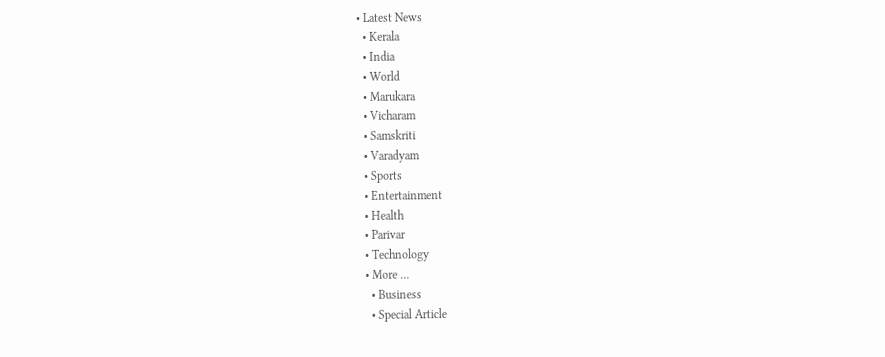• Latest News
  • Kerala
  • India
  • World
  • Marukara
  • Vicharam
  • Samskriti
  • Varadyam
  • Sports
  • Entertainment
  • Health
  • Parivar
  • Technology
  • More …
    • Business
    • Special Article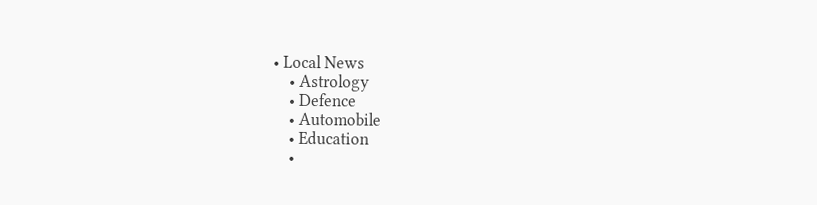• Local News
    • Astrology
    • Defence
    • Automobile
    • Education
    •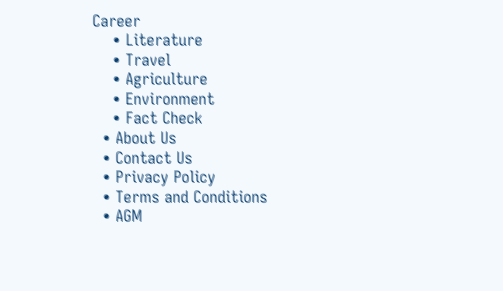Career
    • Literature
    • Travel
    • Agriculture
    • Environment
    • Fact Check
  • About Us
  • Contact Us
  • Privacy Policy
  • Terms and Conditions
  • AGM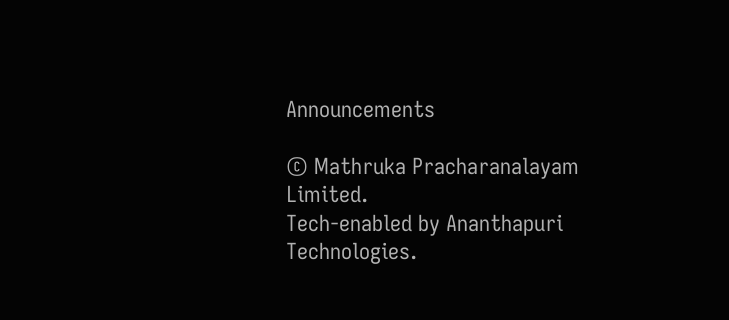Announcements

© Mathruka Pracharanalayam Limited.
Tech-enabled by Ananthapuri Technologies.